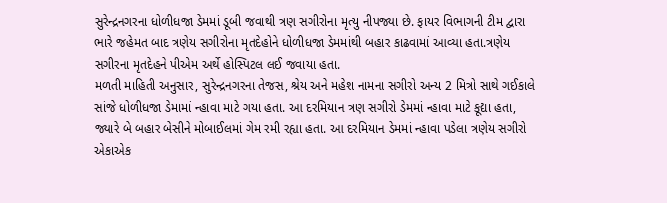સુરેન્દ્રનગરના ધોળીધજા ડેમમાં ડૂબી જવાથી ત્રણ સગીરોના મૃત્યુ નીપજ્યા છે. ફાયર વિભાગની ટીમ દ્વારા ભારે જહેમત બાદ ત્રણેય સગીરોના મૃતદેહોને ધોળીધજા ડેમમાંથી બહાર કાઢવામાં આવ્યા હતા.ત્રણેય સગીરના મૃતદેહને પીએમ અર્થે હોસ્પિટલ લઈ જવાયા હતા.
મળતી માહિતી અનુસાર, સુરેન્દ્રનગરના તેજસ, શ્રેય અને મહેશ નામના સગીરો અન્ય 2 મિત્રો સાથે ગઈકાલે સાંજે ધોળીધજા ડેમામાં ન્હાવા માટે ગયા હતા. આ દરમિયાન ત્રણ સગીરો ડેમમાં ન્હાવા માટે કૂદ્યા હતા, જ્યારે બે બહાર બેસીને મોબાઈલમાં ગેમ રમી રહ્યા હતા. આ દરમિયાન ડેમમાં ન્હાવા પડેલા ત્રણેય સગીરો એકાએક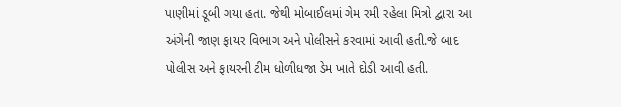પાણીમાં ડૂબી ગયા હતા. જેથી મોબાઈલમાં ગેમ રમી રહેલા મિત્રો દ્વારા આ અંગેની જાણ ફાયર વિભાગ અને પોલીસને કરવામાં આવી હતી.જે બાદ પોલીસ અને ફાયરની ટીમ ધોળીધજા ડેમ ખાતે દોડી આવી હતી.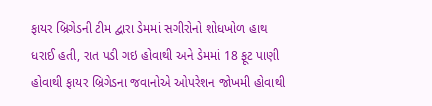ફાયર બ્રિગેડની ટીમ દ્વારા ડેમમાં સગીરોનો શોધખોળ હાથ ધરાઈ હતી, રાત પડી ગઇ હોવાથી અને ડેમમાં 18 ફૂટ પાણી હોવાથી ફાયર બ્રિગેડના જવાનોએ ઓપરેશન જોખમી હોવાથી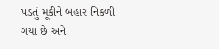પડતું મૂકીને બહાર નિકળી ગયા છે અને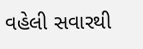વહેલી સવારથી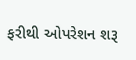ફરીથી ઓપરેશન શરૂ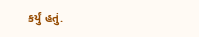કર્યું હતું.